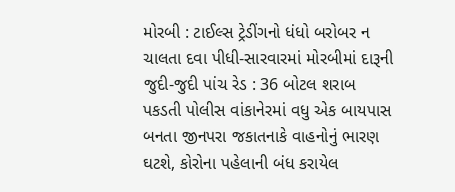મોરબી : ટાઈલ્સ ટ્રેડીંગનો ધંધો બરોબર ન ચાલતા દવા પીધી-સારવારમાં મોરબીમાં દારૂની જુદી-જુદી પાંચ રેડ : 36 બોટલ શરાબ પકડતી પોલીસ વાંકાનેરમાં વધુ એક બાયપાસ બનતા જીનપરા જકાતનાકે વાહનોનું ભારણ ઘટશે, કોરોના પહેલાની બંધ કરાયેલ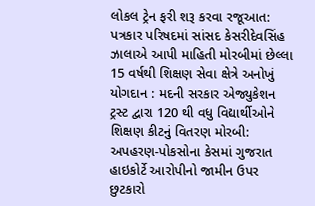લોકલ ટ્રેન ફરી શરૂ કરવા રજૂઆત: પત્રકાર પરિષદમાં સાંસદ કેસરીદેવસિંહ ઝાલાએ આપી માહિતી મોરબીમાં છેલ્લા 15 વર્ષથી શિક્ષણ સેવા ક્ષેત્રે અનોખું યોગદાન : મદની સરકાર એજ્યુકેશન ટ્રસ્ટ દ્વારા 120 થી વધુ વિદ્યાર્થીઓને શિક્ષણ કીટનું વિતરણ મોરબી: અપહરણ-પોકસોના કેસમાં ગુજરાત હાઇકોર્ટે આરોપીનો જામીન ઉપર છુટકારો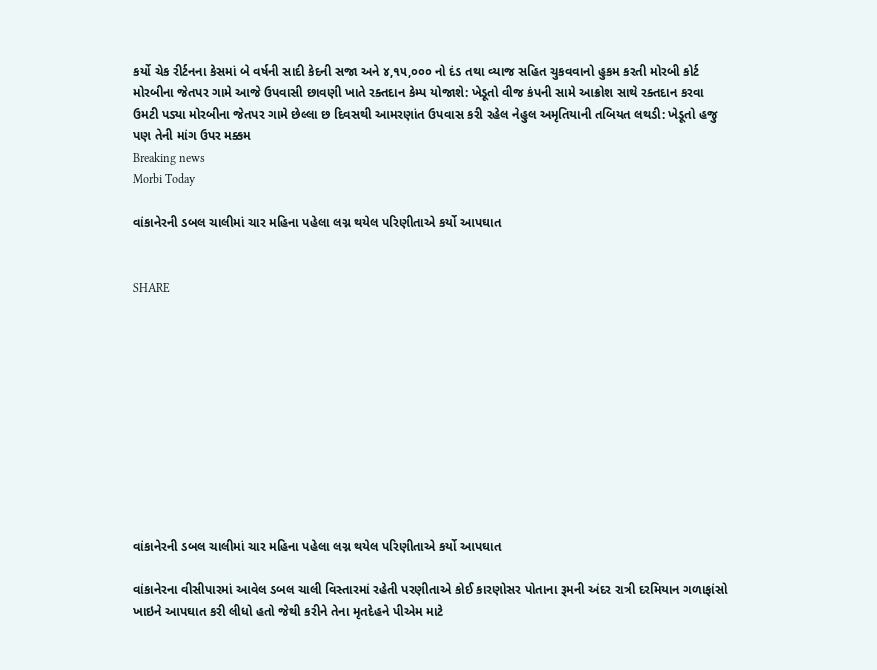કર્યો ચેક રીર્ટનના કેસમાં બે વર્ષની સાદી કેદની સજા અને ૪,૧૫,૦૦૦ નો દંડ તથા વ્યાજ સહિત ચુકવવાનો હુકમ કરતી મોરબી કોર્ટ મોરબીના જેતપર ગામે આજે ઉપવાસી છાવણી ખાતે રક્તદાન કેમ્પ યોજાશે: ખેડૂતો વીજ કંપની સામે આક્રોશ સાથે રક્તદાન કરવા ઉમટી પડ્યા મોરબીના જેતપર ગામે છેલ્લા છ દિવસથી આમરણાંત ઉપવાસ કરી રહેલ નેહુલ અમૃતિયાની તબિયત લથડી: ખેડૂતો હજુ પણ તેની માંગ ઉપર મક્કમ
Breaking news
Morbi Today

વાંકાનેરની ડબલ ચાલીમાં ચાર મહિના પહેલા લગ્ન થયેલ પરિણીતાએ કર્યો આપઘાત


SHARE











વાંકાનેરની ડબલ ચાલીમાં ચાર મહિના પહેલા લગ્ન થયેલ પરિણીતાએ કર્યો આપઘાત

વાંકાનેરના વીસીપારમાં આવેલ ડબલ ચાલી વિસ્તારમાં રહેતી પરણીતાએ કોઈ કારણોસર પોતાના રૂમની અંદર રાત્રી દરમિયાન ગળાફાંસો ખાઇને આપઘાત કરી લીધો હતો જેથી કરીને તેના મૃતદેહને પીએમ માટે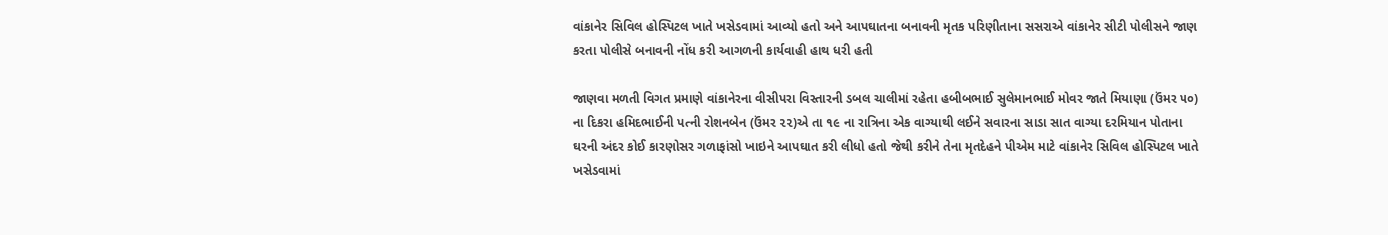વાંકાનેર સિવિલ હોસ્પિટલ ખાતે ખસેડવામાં આવ્યો હતો અને આપઘાતના બનાવની મૃતક પરિણીતાના સસરાએ વાંકાનેર સીટી પોલીસને જાણ કરતા પોલીસે બનાવની નોંધ કરી આગળની કાર્યવાહી હાથ ધરી હતી

જાણવા મળતી વિગત પ્રમાણે વાંકાનેરના વીસીપરા વિસ્તારની ડબલ ચાલીમાં રહેતા હબીબભાઈ સુલેમાનભાઈ મોવર જાતે મિયાણા (ઉંમર ૫૦) ના દિકરા હમિદભાઈની પત્ની રોશનબેન (ઉંમર ૨૨)એ તા ૧૯ ના રાત્રિના એક વાગ્યાથી લઈને સવારના સાડા સાત વાગ્યા દરમિયાન પોતાના ઘરની અંદર કોઈ કારણોસર ગળાફાંસો ખાઇને આપઘાત કરી લીધો હતો જેથી કરીને તેના મૃતદેહને પીએમ માટે વાંકાનેર સિવિલ હોસ્પિટલ ખાતે ખસેડવામાં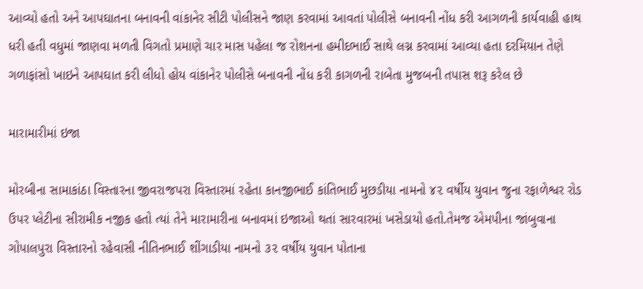આવ્યો હતો અને આપઘાતના બનાવની વાંકાનેર સીટી પોલીસને જાણ કરવામાં આવતાં પોલીસે બનાવની નોંધ કરી આગળની કાર્યવાહી હાથ ધરી હતી વધુમાં જાણવા મળતી વિગતો પ્રમાણે ચાર માસ પહેલા જ રોશનના હમીદભાઈ સાથે લગ્ન કરવામાં આવ્યા હતા દરમિયાન તેણે ગળાફાંસો ખાઇને આપઘાત કરી લીધો હોય વાંકાનેર પોલીસે બનાવની નોંધ કરી કાગળની રાબેતા મુજબની તપાસ શરૂ કરેલ છે

મારામારીમાં ઇજા

મોરબીના સામાકાંઠા વિસ્તારના જીવરાજપરા વિસ્તારમાં રહેતા કાનજીભાઈ કાંતિભાઈ મુછડીયા નામનો ૪૨ વર્ષીય યુવાન જુના રફાળેશ્વર રોડ ઉપર પ્લેટીના સીરામીક નજીક હતો ત્યાં તેને મારામારીના બનાવમાં ઇજાઓ થતાં સારવારમાં ખસેડાયો હતો.તેમજ એમપીના જાંબુવાના ગોપાલપુરા વિસ્તારનો રહેવાસી નીતિનભાઈ શીંગાડીયા નામનો ૩૨ વર્ષીય યુવાન પોતાના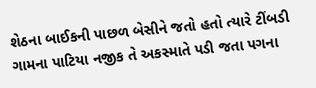શેઠના બાઈકની પાછળ બેસીને જતો હતો ત્યારે ટીંબડી ગામના પાટિયા નજીક તે અકસ્માતે પડી જતા પગના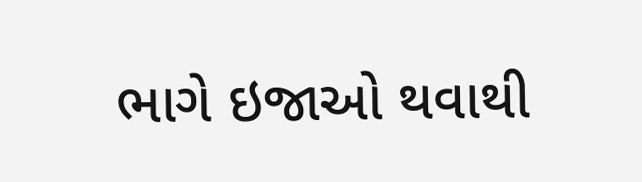ભાગે ઇજાઓ થવાથી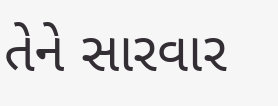તેને સારવાર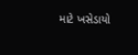માટે ખસેડાયો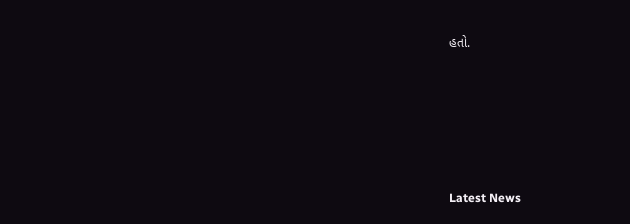હતો.






Latest News